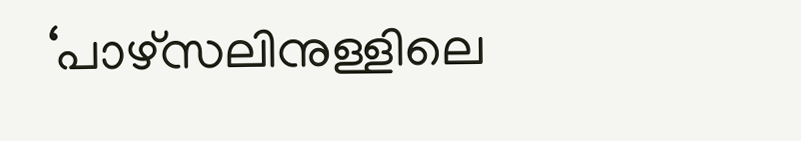‘പാഴ്‌സലിനുള്ളിലെ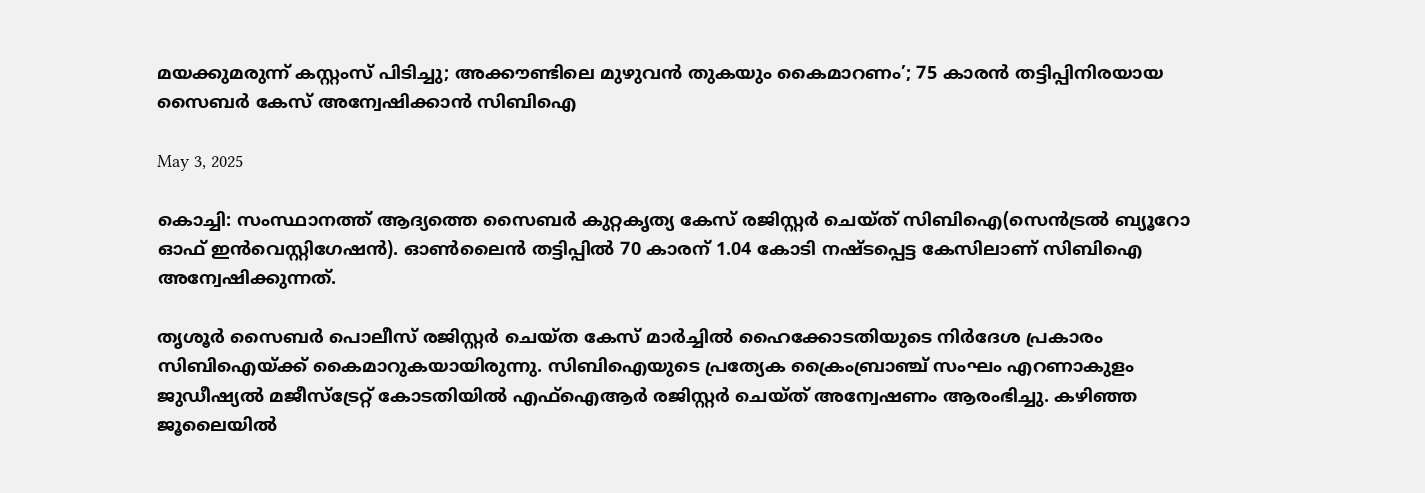മയക്കുമരുന്ന് കസ്റ്റംസ് പിടിച്ചു; അക്കൗണ്ടിലെ മുഴുവന്‍ തുകയും കൈമാറണം’; 75 കാരന്‍ തട്ടിപ്പിനിരയായ സൈബര്‍ കേസ് അന്വേഷിക്കാന്‍ സിബിഐ

May 3, 2025

കൊച്ചി: സംസ്ഥാനത്ത് ആദ്യത്തെ സൈബര്‍ കുറ്റകൃത്യ കേസ് രജിസ്റ്റര്‍ ചെയ്ത് സിബിഐ(സെന്‍ട്രല്‍ ബ്യൂറോ ഓഫ് ഇന്‍വെസ്റ്റിഗേഷന്‍). ഓണ്‍ലൈന്‍ തട്ടിപ്പില്‍ 70 കാരന് 1.04 കോടി നഷ്ടപ്പെട്ട കേസിലാണ് സിബിഐ അന്വേഷിക്കുന്നത്.

തൃശൂര്‍ സൈബര്‍ പൊലീസ് രജിസ്റ്റര്‍ ചെയ്ത കേസ് മാര്‍ച്ചില്‍ ഹൈക്കോടതിയുടെ നിര്‍ദേശ പ്രകാരം സിബിഐയ്ക്ക് കൈമാറുകയായിരുന്നു. സിബിഐയുടെ പ്രത്യേക ക്രൈംബ്രാഞ്ച് സംഘം എറണാകുളം ജുഡീഷ്യല്‍ മജീസ്‌ട്രേറ്റ് കോടതിയില്‍ എഫ്‌ഐആര്‍ രജിസ്റ്റര്‍ ചെയ്ത് അന്വേഷണം ആരംഭിച്ചു. കഴിഞ്ഞ ജൂലൈയില്‍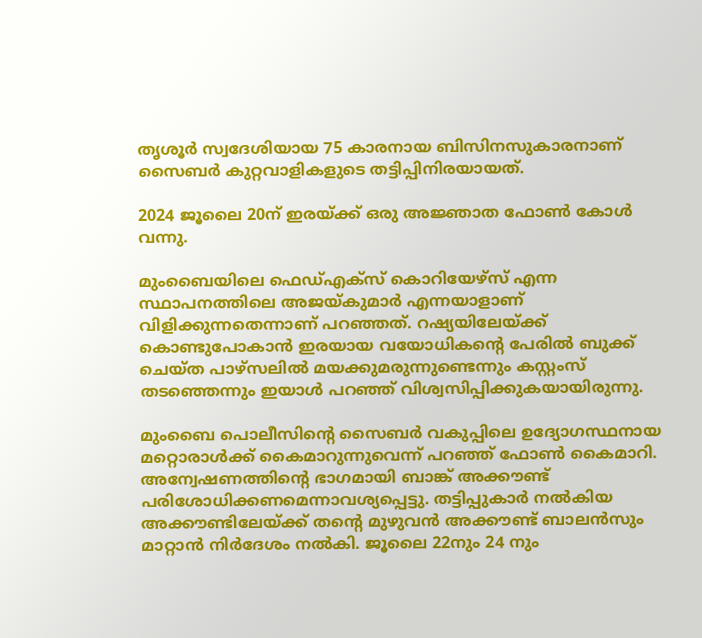തൃശൂര്‍ സ്വദേശിയായ 75 കാരനായ ബിസിനസുകാരനാണ് സൈബര്‍ കുറ്റവാളികളുടെ തട്ടിപ്പിനിരയായത്.

2024 ജൂലൈ 20ന് ഇരയ്ക്ക് ഒരു അജ്ഞാത ഫോണ്‍ കോള്‍ വന്നു.

മുംബൈയിലെ ഫെഡ്എക്‌സ് കൊറിയേഴ്‌സ് എന്ന സ്ഥാപനത്തിലെ അജയ്കുമാര്‍ എന്നയാളാണ് വിളിക്കുന്നതെന്നാണ് പറഞ്ഞത്. റഷ്യയിലേയ്ക്ക് കൊണ്ടുപോകാന്‍ ഇരയായ വയോധികന്റെ പേരില്‍ ബുക്ക് ചെയ്ത പാഴ്‌സലില്‍ മയക്കുമരുന്നുണ്ടെന്നും കസ്റ്റംസ് തടഞ്ഞെന്നും ഇയാള്‍ പറഞ്ഞ് വിശ്വസിപ്പിക്കുകയായിരുന്നു.

മുംബൈ പൊലീസിന്റെ സൈബര്‍ വകുപ്പിലെ ഉദ്യോഗസ്ഥനായ മറ്റൊരാള്‍ക്ക് കൈമാറുന്നുവെന്ന് പറഞ്ഞ് ഫോണ്‍ കൈമാറി. അന്വേഷണത്തിന്റെ ഭാഗമായി ബാങ്ക് അക്കൗണ്ട് പരിശോധിക്കണമെന്നാവശ്യപ്പെട്ടു. തട്ടിപ്പുകാര്‍ നല്‍കിയ അക്കൗണ്ടിലേയ്ക്ക് തന്റെ മുഴുവന്‍ അക്കൗണ്ട് ബാലന്‍സും മാറ്റാന്‍ നിര്‍ദേശം നല്‍കി. ജൂലൈ 22നും 24 നും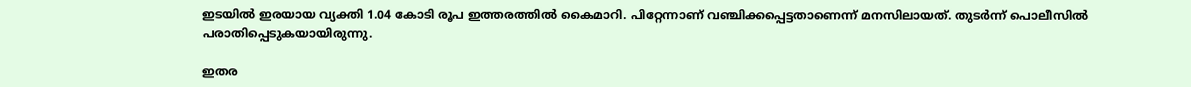ഇടയില്‍ ഇരയായ വ്യക്തി 1.04 കോടി രൂപ ഇത്തരത്തില്‍ കൈമാറി. പിറ്റേന്നാണ് വഞ്ചിക്കപ്പെട്ടതാണെന്ന് മനസിലായത്. തുടര്‍ന്ന് പൊലീസില്‍ പരാതിപ്പെടുകയായിരുന്നു.

ഇതര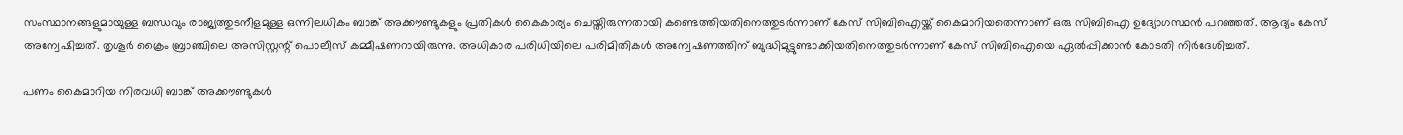സംസ്ഥാനങ്ങളുമായുള്ള ബന്ധവും രാജ്യത്തുടനീളമുള്ള ഒന്നിലധികം ബാങ്ക് അക്കൗണ്ടുകളും പ്രതികള്‍ കൈകാര്യം ചെയ്തിരുന്നതായി കണ്ടെത്തിയതിനെത്തുടര്‍ന്നാണ് കേസ് സിബിഐയ്ക്ക് കൈമാറിയതെന്നാണ് ഒരു സിബിഐ ഉദ്യോഗസ്ഥന്‍ പറഞ്ഞത്. ആദ്യം കേസ് അന്വേഷിച്ചത്. തൃശൂര്‍ ക്രൈം ബ്രാഞ്ചിലെ അസിസ്റ്റന്റ് പൊലീസ് കമ്മീഷണറായിരുന്നു. അധികാര പരിധിയിലെ പരിമിതികള്‍ അന്വേഷണത്തിന് ബുദ്ധിമുട്ടുണ്ടാക്കിയതിനെത്തുടര്‍ന്നാണ് കേസ് സിബിഐയെ ഏല്‍പ്പിക്കാന്‍ കോടതി നിര്‍ദേശിച്ചത്.

പണം കൈമാറിയ നിരവധി ബാങ്ക് അക്കൗണ്ടുകള്‍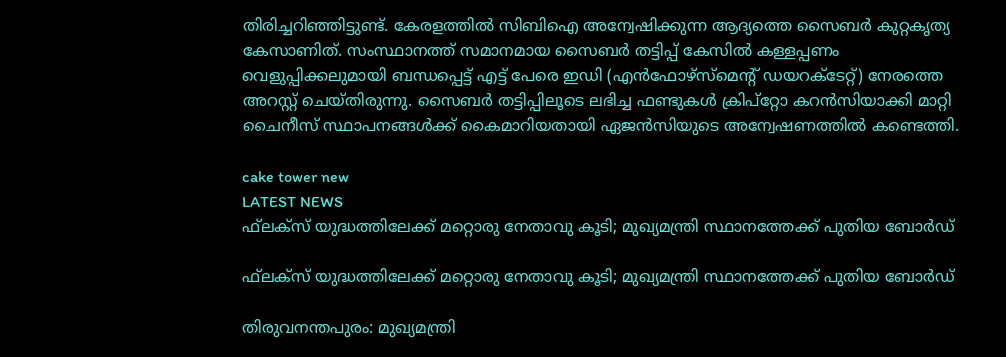തിരിച്ചറിഞ്ഞിട്ടുണ്ട്. കേരളത്തില്‍ സിബിഐ അന്വേഷിക്കുന്ന ആദ്യത്തെ സൈബര്‍ കുറ്റകൃത്യ കേസാണിത്. സംസ്ഥാനത്ത് സമാനമായ സൈബര്‍ തട്ടിപ്പ് കേസില്‍ കള്ളപ്പണം വെളുപ്പിക്കലുമായി ബന്ധപ്പെട്ട് എട്ട് പേരെ ഇഡി (എന്‍ഫോഴ്‌സ്‌മെന്റ് ഡയറക്ടേറ്റ്) നേരത്തെ അറസ്റ്റ് ചെയ്തിരുന്നു. സൈബര്‍ തട്ടിപ്പിലൂടെ ലഭിച്ച ഫണ്ടുകള്‍ ക്രിപ്‌റ്റോ കറന്‍സിയാക്കി മാറ്റി ചൈനീസ് സ്ഥാപനങ്ങള്‍ക്ക് കൈമാറിയതായി ഏജന്‍സിയുടെ അന്വേഷണത്തില്‍ കണ്ടെത്തി.

cake tower new
LATEST NEWS
ഫ്‌ലക്‌സ് യുദ്ധത്തിലേക്ക് മറ്റൊരു നേതാവു കൂടി; മുഖ്യമന്ത്രി സ്ഥാനത്തേക്ക് പുതിയ ബോര്‍ഡ്

ഫ്‌ലക്‌സ് യുദ്ധത്തിലേക്ക് മറ്റൊരു നേതാവു കൂടി; മുഖ്യമന്ത്രി സ്ഥാനത്തേക്ക് പുതിയ ബോര്‍ഡ്

തിരുവനന്തപുരം: മുഖ്യമന്ത്രി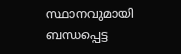സ്ഥാനവുമായി ബന്ധപ്പെട്ട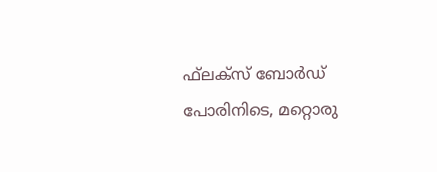ഫ്‌ലക്‌സ് ബോര്‍ഡ് പോരിനിടെ, മറ്റൊരു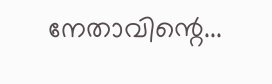നേതാവിന്റെ...